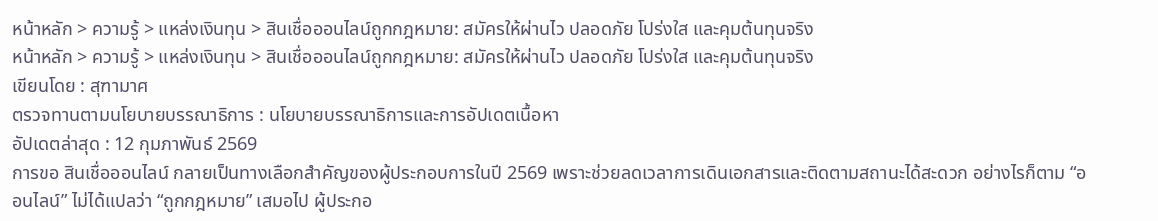หน้าหลัก > ความรู้ > แหล่งเงินทุน > สินเชื่อออนไลน์ถูกกฎหมาย: สมัครให้ผ่านไว ปลอดภัย โปร่งใส และคุมต้นทุนจริง
หน้าหลัก > ความรู้ > แหล่งเงินทุน > สินเชื่อออนไลน์ถูกกฎหมาย: สมัครให้ผ่านไว ปลอดภัย โปร่งใส และคุมต้นทุนจริง
เขียนโดย : สุฑามาศ
ตรวจทานตามนโยบายบรรณาธิการ : นโยบายบรรณาธิการและการอัปเดตเนื้อหา
อัปเดตล่าสุด : 12 กุมภาพันธ์ 2569
การขอ สินเชื่อออนไลน์ กลายเป็นทางเลือกสำคัญของผู้ประกอบการในปี 2569 เพราะช่วยลดเวลาการเดินเอกสารและติดตามสถานะได้สะดวก อย่างไรก็ตาม “ออนไลน์” ไม่ได้แปลว่า “ถูกกฎหมาย” เสมอไป ผู้ประกอ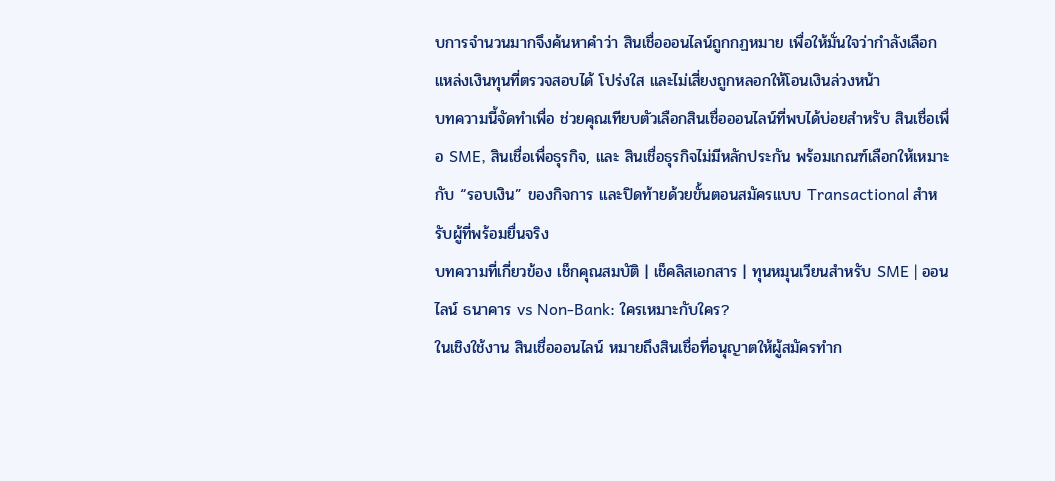บการจำนวนมากจึงค้นหาคำว่า สินเชื่อออนไลน์ถูกกฏหมาย เพื่อให้มั่นใจว่ากำลังเลือกแหล่งเงินทุนที่ตรวจสอบได้ โปร่งใส และไม่เสี่ยงถูกหลอกให้โอนเงินล่วงหน้า
บทความนี้จัดทำเพื่อ ช่วยคุณเทียบตัวเลือกสินเชื่อออนไลน์ที่พบได้บ่อยสำหรับ สินเชื่อเพื่อ SME, สินเชื่อเพื่อธุรกิจ, และ สินเชื่อธุรกิจไม่มีหลักประกัน พร้อมเกณฑ์เลือกให้เหมาะกับ “รอบเงิน” ของกิจการ และปิดท้ายด้วยขั้นตอนสมัครแบบ Transactional สำหรับผู้ที่พร้อมยื่นจริง
บทความที่เกี่ยวข้อง เช็กคุณสมบัติ | เช็คลิสเอกสาร | ทุนหมุนเวียนสำหรับ SME | ออนไลน์ ธนาคาร vs Non-Bank: ใครเหมาะกับใคร?
ในเชิงใช้งาน สินเชื่อออนไลน์ หมายถึงสินเชื่อที่อนุญาตให้ผู้สมัครทำก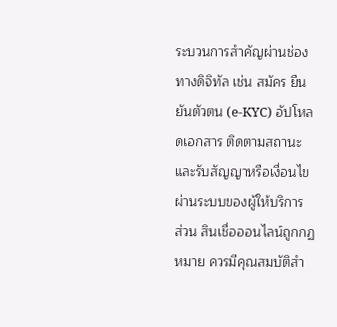ระบวนการสำคัญผ่านช่องทางดิจิทัล เช่น สมัคร ยืนยันตัวตน (e-KYC) อัปโหลดเอกสาร ติดตามสถานะ และรับสัญญาหรือเงื่อนไขผ่านระบบของผู้ให้บริการ
ส่วน สินเชื่อออนไลน์ถูกกฏหมาย ควรมีคุณสมบัติสำ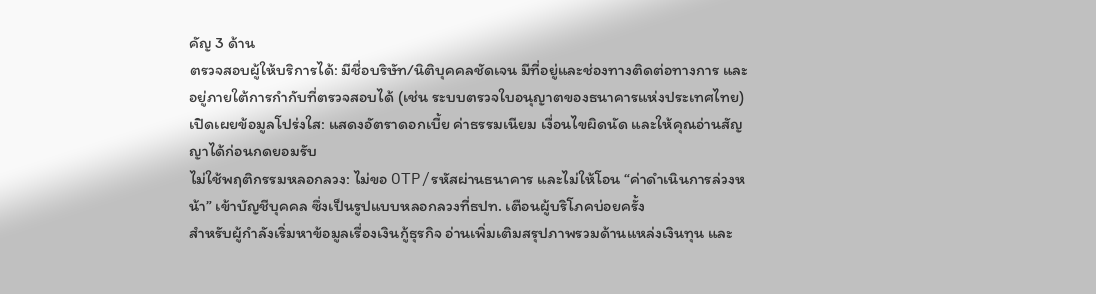คัญ 3 ด้าน
ตรวจสอบผู้ให้บริการได้: มีชื่อบริษัท/นิติบุคคลชัดเจน มีที่อยู่และช่องทางติดต่อทางการ และอยู่ภายใต้การกำกับที่ตรวจสอบได้ (เช่น ระบบตรวจใบอนุญาตของธนาคารแห่งประเทศไทย)
เปิดเผยข้อมูลโปร่งใส: แสดงอัตราดอกเบี้ย ค่าธรรมเนียม เงื่อนไขผิดนัด และให้คุณอ่านสัญญาได้ก่อนกดยอมรับ
ไม่ใช้พฤติกรรมหลอกลวง: ไม่ขอ OTP/รหัสผ่านธนาคาร และไม่ให้โอน “ค่าดำเนินการล่วงหน้า” เข้าบัญชีบุคคล ซึ่งเป็นรูปแบบหลอกลวงที่ธปท. เตือนผู้บริโภคบ่อยครั้ง
สำหรับผู้กำลังเริ่มหาข้อมูลเรื่องเงินกู้ธุรกิจ อ่านเพิ่มเติมสรุปภาพรวมด้านแหล่งเงินทุน และ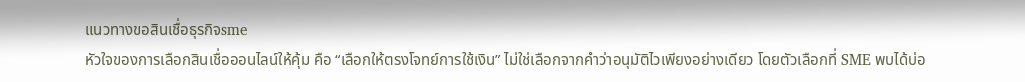แนวทางขอสินเชื่อธุรกิจsme
หัวใจของการเลือกสินเชื่อออนไลน์ให้คุ้ม คือ “เลือกให้ตรงโจทย์การใช้เงิน” ไม่ใช่เลือกจากคำว่าอนุมัติไวเพียงอย่างเดียว โดยตัวเลือกที่ SME พบได้บ่อ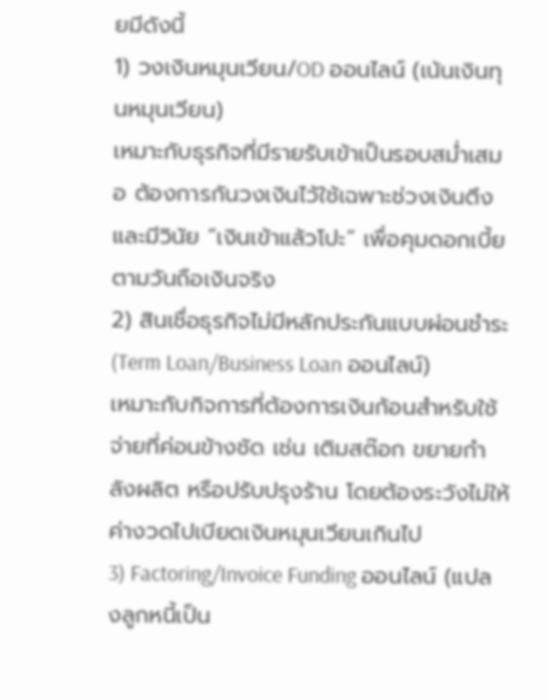ยมีดังนี้
1) วงเงินหมุนเวียน/OD ออนไลน์ (เน้นเงินทุนหมุนเวียน)
เหมาะกับธุรกิจที่มีรายรับเข้าเป็นรอบสม่ำเสมอ ต้องการกันวงเงินไว้ใช้เฉพาะช่วงเงินตึง และมีวินัย “เงินเข้าแล้วโปะ” เพื่อคุมดอกเบี้ยตามวันถือเงินจริง
2) สินเชื่อธุรกิจไม่มีหลักประกันแบบผ่อนชำระ (Term Loan/Business Loan ออนไลน์)
เหมาะกับกิจการที่ต้องการเงินก้อนสำหรับใช้จ่ายที่ค่อนข้างชัด เช่น เติมสต๊อก ขยายกำลังผลิต หรือปรับปรุงร้าน โดยต้องระวังไม่ให้ค่างวดไปเบียดเงินหมุนเวียนเกินไป
3) Factoring/Invoice Funding ออนไลน์ (แปลงลูกหนี้เป็น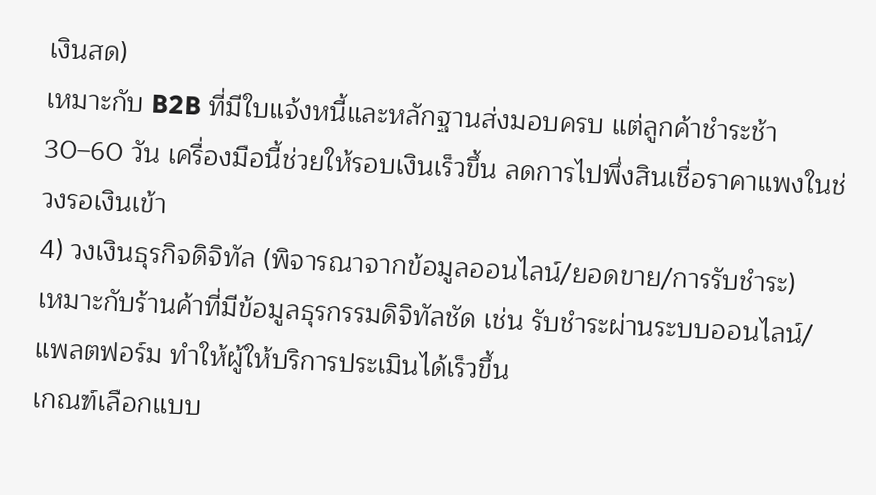เงินสด)
เหมาะกับ B2B ที่มีใบแจ้งหนี้และหลักฐานส่งมอบครบ แต่ลูกค้าชำระช้า 30–60 วัน เครื่องมือนี้ช่วยให้รอบเงินเร็วขึ้น ลดการไปพึ่งสินเชื่อราคาแพงในช่วงรอเงินเข้า
4) วงเงินธุรกิจดิจิทัล (พิจารณาจากข้อมูลออนไลน์/ยอดขาย/การรับชำระ)
เหมาะกับร้านค้าที่มีข้อมูลธุรกรรมดิจิทัลชัด เช่น รับชำระผ่านระบบออนไลน์/แพลตฟอร์ม ทำให้ผู้ให้บริการประเมินได้เร็วขึ้น
เกณฑ์เลือกแบบ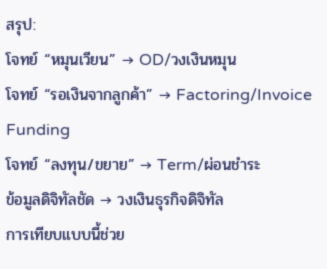สรุป:
โจทย์ “หมุนเวียน” → OD/วงเงินหมุน
โจทย์ “รอเงินจากลูกค้า” → Factoring/Invoice Funding
โจทย์ “ลงทุน/ขยาย” → Term/ผ่อนชำระ
ข้อมูลดิจิทัลชัด → วงเงินธุรกิจดิจิทัล
การเทียบแบบนี้ช่วย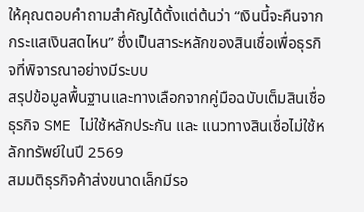ให้คุณตอบคำถามสำคัญได้ตั้งแต่ต้นว่า “เงินนี้จะคืนจากกระแสเงินสดไหน” ซึ่งเป็นสาระหลักของสินเชื่อเพื่อธุรกิจที่พิจารณาอย่างมีระบบ
สรุปข้อมูลพื้นฐานและทางเลือกจากคู่มือฉบับเต็มสินเชื่อธุรกิจ SME ไม่ใช้หลักประกัน และ แนวทางสินเชื่อไม่ใช้หลักทรัพย์ในปี 2569
สมมติธุรกิจค้าส่งขนาดเล็กมีรอ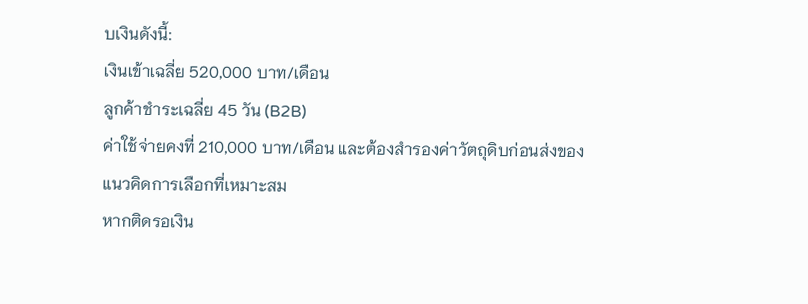บเงินดังนี้:
เงินเข้าเฉลี่ย 520,000 บาท/เดือน
ลูกค้าชำระเฉลี่ย 45 วัน (B2B)
ค่าใช้จ่ายคงที่ 210,000 บาท/เดือน และต้องสำรองค่าวัตถุดิบก่อนส่งของ
แนวคิดการเลือกที่เหมาะสม
หากติดรอเงิน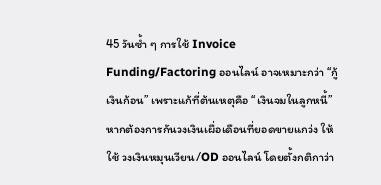45 วันซ้ำ ๆ การใช้ Invoice Funding/Factoring ออนไลน์ อาจเหมาะกว่า “กู้เงินก้อน” เพราะแก้ที่ต้นเหตุคือ “เงินจมในลูกหนี้”
หากต้องการกันวงเงินเผื่อเดือนที่ยอดขายแกว่ง ให้ใช้ วงเงินหมุนเวียน/OD ออนไลน์ โดยตั้งกติกาว่า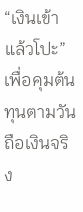“เงินเข้าแล้วโปะ” เพื่อคุมต้นทุนตามวันถือเงินจริง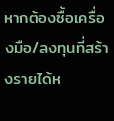หากต้องซื้อเครื่องมือ/ลงทุนที่สร้างรายได้ห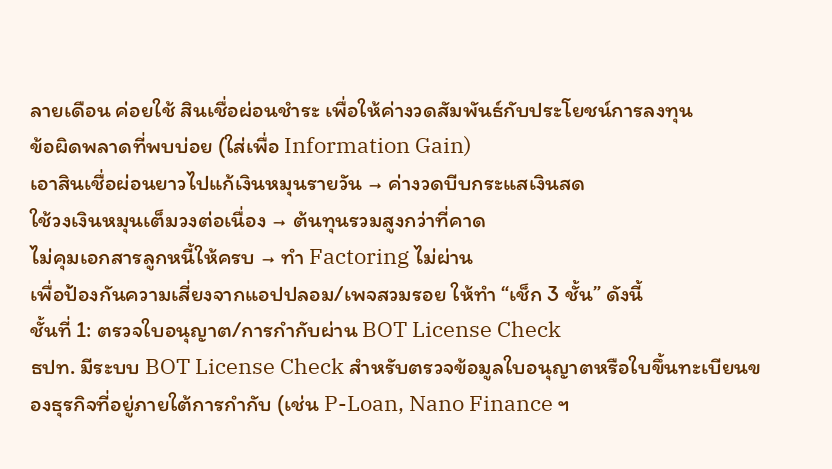ลายเดือน ค่อยใช้ สินเชื่อผ่อนชำระ เพื่อให้ค่างวดสัมพันธ์กับประโยชน์การลงทุน
ข้อผิดพลาดที่พบบ่อย (ใส่เพื่อ Information Gain)
เอาสินเชื่อผ่อนยาวไปแก้เงินหมุนรายวัน → ค่างวดบีบกระแสเงินสด
ใช้วงเงินหมุนเต็มวงต่อเนื่อง → ต้นทุนรวมสูงกว่าที่คาด
ไม่คุมเอกสารลูกหนี้ให้ครบ → ทำ Factoring ไม่ผ่าน
เพื่อป้องกันความเสี่ยงจากแอปปลอม/เพจสวมรอย ให้ทำ “เช็ก 3 ชั้น” ดังนี้
ชั้นที่ 1: ตรวจใบอนุญาต/การกำกับผ่าน BOT License Check
ธปท. มีระบบ BOT License Check สำหรับตรวจข้อมูลใบอนุญาตหรือใบขึ้นทะเบียนของธุรกิจที่อยู่ภายใต้การกำกับ (เช่น P-Loan, Nano Finance ฯ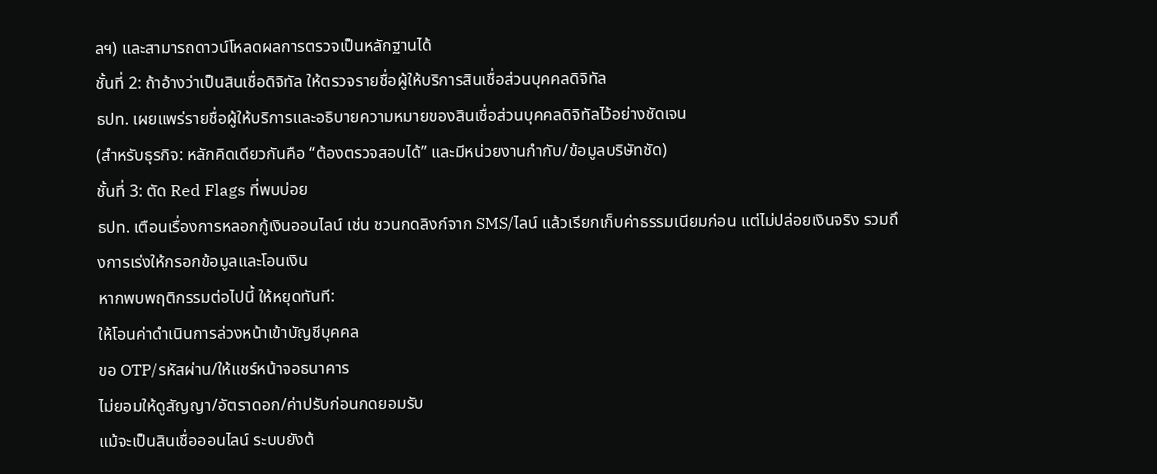ลฯ) และสามารถดาวน์โหลดผลการตรวจเป็นหลักฐานได้
ชั้นที่ 2: ถ้าอ้างว่าเป็นสินเชื่อดิจิทัล ให้ตรวจรายชื่อผู้ให้บริการสินเชื่อส่วนบุคคลดิจิทัล
ธปท. เผยแพร่รายชื่อผู้ให้บริการและอธิบายความหมายของสินเชื่อส่วนบุคคลดิจิทัลไว้อย่างชัดเจน
(สำหรับธุรกิจ: หลักคิดเดียวกันคือ “ต้องตรวจสอบได้” และมีหน่วยงานกำกับ/ข้อมูลบริษัทชัด)
ชั้นที่ 3: ตัด Red Flags ที่พบบ่อย
ธปท. เตือนเรื่องการหลอกกู้เงินออนไลน์ เช่น ชวนกดลิงก์จาก SMS/ไลน์ แล้วเรียกเก็บค่าธรรมเนียมก่อน แต่ไม่ปล่อยเงินจริง รวมถึงการเร่งให้กรอกข้อมูลและโอนเงิน
หากพบพฤติกรรมต่อไปนี้ ให้หยุดทันที:
ให้โอนค่าดำเนินการล่วงหน้าเข้าบัญชีบุคคล
ขอ OTP/รหัสผ่าน/ให้แชร์หน้าจอธนาคาร
ไม่ยอมให้ดูสัญญา/อัตราดอก/ค่าปรับก่อนกดยอมรับ
แม้จะเป็นสินเชื่อออนไลน์ ระบบยังต้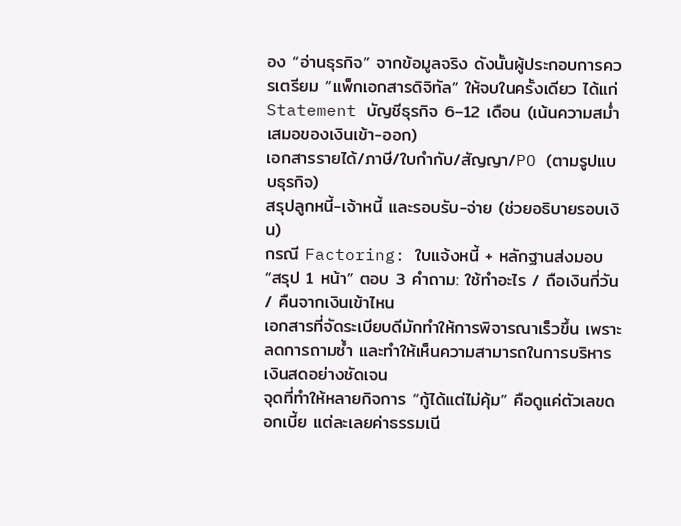อง “อ่านธุรกิจ” จากข้อมูลจริง ดังนั้นผู้ประกอบการควรเตรียม “แพ็กเอกสารดิจิทัล” ให้จบในครั้งเดียว ได้แก่
Statement บัญชีธุรกิจ 6–12 เดือน (เน้นความสม่ำเสมอของเงินเข้า-ออก)
เอกสารรายได้/ภาษี/ใบกำกับ/สัญญา/PO (ตามรูปแบบธุรกิจ)
สรุปลูกหนี้-เจ้าหนี้ และรอบรับ-จ่าย (ช่วยอธิบายรอบเงิน)
กรณี Factoring: ใบแจ้งหนี้ + หลักฐานส่งมอบ
“สรุป 1 หน้า” ตอบ 3 คำถาม: ใช้ทำอะไร / ถือเงินกี่วัน / คืนจากเงินเข้าไหน
เอกสารที่จัดระเบียบดีมักทำให้การพิจารณาเร็วขึ้น เพราะลดการถามซ้ำ และทำให้เห็นความสามารถในการบริหารเงินสดอย่างชัดเจน
จุดที่ทำให้หลายกิจการ “กู้ได้แต่ไม่คุ้ม” คือดูแค่ตัวเลขดอกเบี้ย แต่ละเลยค่าธรรมเนี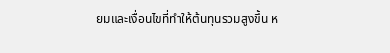ยมและเงื่อนไขที่ทำให้ต้นทุนรวมสูงขึ้น ห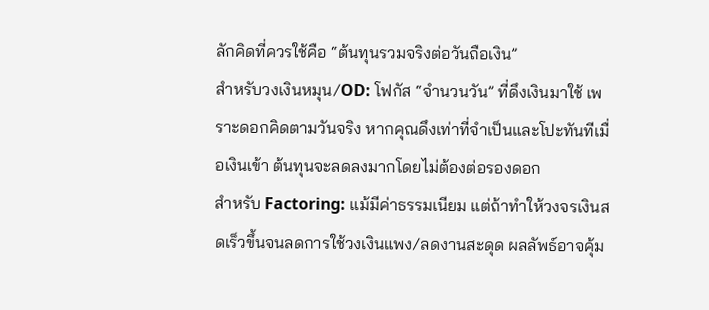ลักคิดที่ควรใช้คือ “ต้นทุนรวมจริงต่อวันถือเงิน”
สำหรับวงเงินหมุน/OD: โฟกัส “จำนวนวัน” ที่ดึงเงินมาใช้ เพราะดอกคิดตามวันจริง หากคุณดึงเท่าที่จำเป็นและโปะทันทีเมื่อเงินเข้า ต้นทุนจะลดลงมากโดยไม่ต้องต่อรองดอก
สำหรับ Factoring: แม้มีค่าธรรมเนียม แต่ถ้าทำให้วงจรเงินสดเร็วขึ้นจนลดการใช้วงเงินแพง/ลดงานสะดุด ผลลัพธ์อาจคุ้ม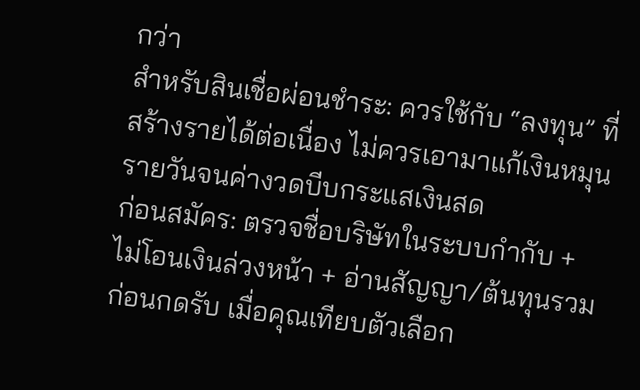กว่า
สำหรับสินเชื่อผ่อนชำระ: ควรใช้กับ “ลงทุน” ที่สร้างรายได้ต่อเนื่อง ไม่ควรเอามาแก้เงินหมุนรายวันจนค่างวดบีบกระแสเงินสด
ก่อนสมัคร: ตรวจชื่อบริษัทในระบบกำกับ + ไม่โอนเงินล่วงหน้า + อ่านสัญญา/ต้นทุนรวมก่อนกดรับ เมื่อคุณเทียบตัวเลือก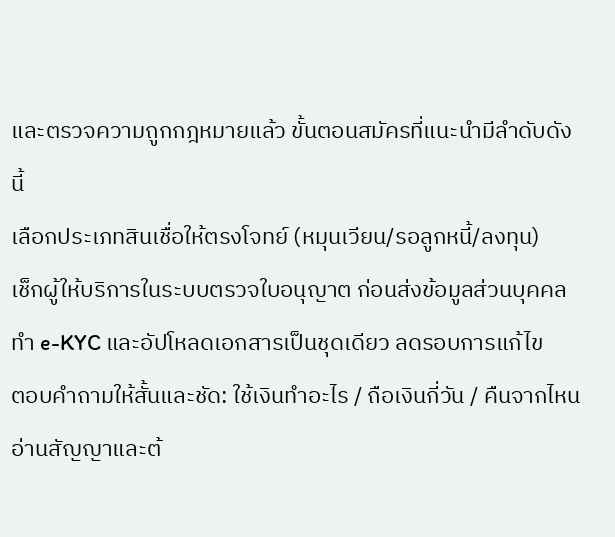และตรวจความถูกกฎหมายแล้ว ขั้นตอนสมัครที่แนะนำมีลำดับดังนี้
เลือกประเภทสินเชื่อให้ตรงโจทย์ (หมุนเวียน/รอลูกหนี้/ลงทุน)
เช็กผู้ให้บริการในระบบตรวจใบอนุญาต ก่อนส่งข้อมูลส่วนบุคคล
ทำ e-KYC และอัปโหลดเอกสารเป็นชุดเดียว ลดรอบการแก้ไข
ตอบคำถามให้สั้นและชัด: ใช้เงินทำอะไร / ถือเงินกี่วัน / คืนจากไหน
อ่านสัญญาและต้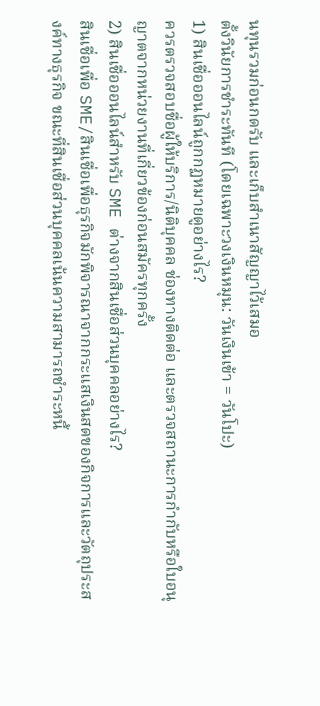นทุนรวมก่อนกดรับ และเก็บสำเนาสัญญาไว้เสมอ
ตั้งวินัยการชำระทันที (โดยเฉพาะวงเงินหมุน: วันเงินเข้า = วันโปะ)
1) สินเชื่อออนไลน์ถูกกฏหมายดูอย่างไร?
ควรตรวจสอบชื่อผู้ให้บริการ/นิติบุคคล ช่องทางติดต่อ และตรวจสถานะการกำกับหรือใบอนุญาตจากหน่วยงานที่เกี่ยวข้องก่อนสมัครทุกครั้ง
2) สินเชื่อออนไลน์สำหรับ SME ต่างจากสินเชื่อส่วนบุคคลอย่างไร?
สินเชื่อเพื่อ SME/สินเชื่อเพื่อธุรกิจมักพิจารณาจากกระแสเงินสดของกิจการและวัตถุประสงค์ทางธุรกิจ ขณะที่สินเชื่อส่วนบุคคลเน้นความสามารถชำระหนี้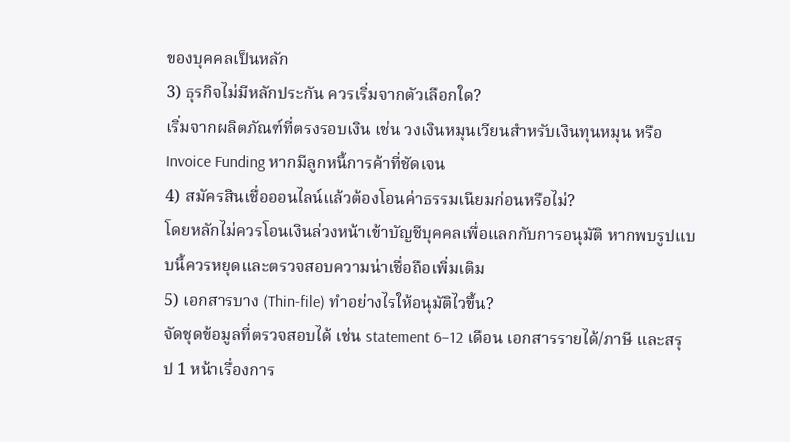ของบุคคลเป็นหลัก
3) ธุรกิจไม่มีหลักประกัน ควรเริ่มจากตัวเลือกใด?
เริ่มจากผลิตภัณฑ์ที่ตรงรอบเงิน เช่น วงเงินหมุนเวียนสำหรับเงินทุนหมุน หรือ Invoice Funding หากมีลูกหนี้การค้าที่ชัดเจน
4) สมัครสินเชื่อออนไลน์แล้วต้องโอนค่าธรรมเนียมก่อนหรือไม่?
โดยหลักไม่ควรโอนเงินล่วงหน้าเข้าบัญชีบุคคลเพื่อแลกกับการอนุมัติ หากพบรูปแบบนี้ควรหยุดและตรวจสอบความน่าเชื่อถือเพิ่มเติม
5) เอกสารบาง (Thin-file) ทำอย่างไรให้อนุมัติไวขึ้น?
จัดชุดข้อมูลที่ตรวจสอบได้ เช่น statement 6–12 เดือน เอกสารรายได้/ภาษี และสรุป 1 หน้าเรื่องการ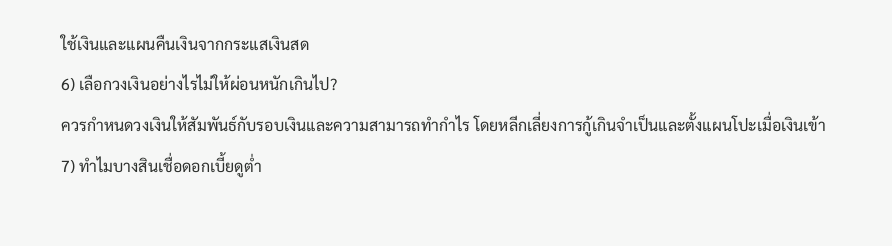ใช้เงินและแผนคืนเงินจากกระแสเงินสด
6) เลือกวงเงินอย่างไรไม่ให้ผ่อนหนักเกินไป?
ควรกำหนดวงเงินให้สัมพันธ์กับรอบเงินและความสามารถทำกำไร โดยหลีกเลี่ยงการกู้เกินจำเป็นและตั้งแผนโปะเมื่อเงินเข้า
7) ทำไมบางสินเชื่อดอกเบี้ยดูต่ำ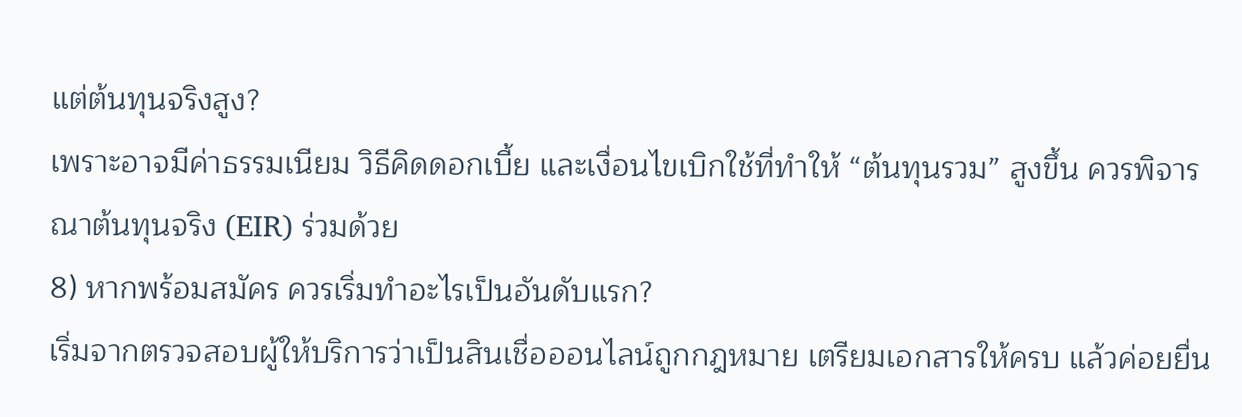แต่ต้นทุนจริงสูง?
เพราะอาจมีค่าธรรมเนียม วิธีคิดดอกเบี้ย และเงื่อนไขเบิกใช้ที่ทำให้ “ต้นทุนรวม” สูงขึ้น ควรพิจารณาต้นทุนจริง (EIR) ร่วมด้วย
8) หากพร้อมสมัคร ควรเริ่มทำอะไรเป็นอันดับแรก?
เริ่มจากตรวจสอบผู้ให้บริการว่าเป็นสินเชื่อออนไลน์ถูกกฎหมาย เตรียมเอกสารให้ครบ แล้วค่อยยื่น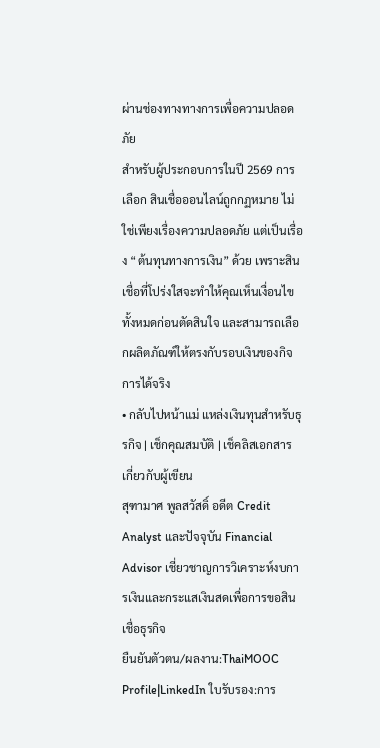ผ่านช่องทางทางการเพื่อความปลอดภัย
สำหรับผู้ประกอบการในปี 2569 การเลือก สินเชื่อออนไลน์ถูกกฏหมาย ไม่ใช่เพียงเรื่องความปลอดภัย แต่เป็นเรื่อง “ต้นทุนทางการเงิน” ด้วย เพราะสินเชื่อที่โปร่งใสจะทำให้คุณเห็นเงื่อนไขทั้งหมดก่อนตัดสินใจ และสามารถเลือกผลิตภัณฑ์ให้ตรงกับรอบเงินของกิจการได้จริง
• กลับไปหน้าแม่ แหล่งเงินทุนสำหรับธุรกิจ | เช็กคุณสมบัติ | เช็คลิสเอกสาร
เกี่ยวกับผู้เขียน
สุฑามาศ พูลสวัสดิ์ อดีต Credit Analyst และปัจจุบัน Financial Advisor เชี่ยวชาญการวิเคราะห์งบการเงินและกระแสเงินสดเพื่อการขอสินเชื่อธุรกิจ
ยืนยันตัวตน/ผลงาน:ThaiMOOC Profile|LinkedIn ใบรับรอง:การ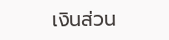เงินส่วน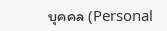บุคคล (Personal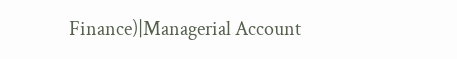Finance)|Managerial Account